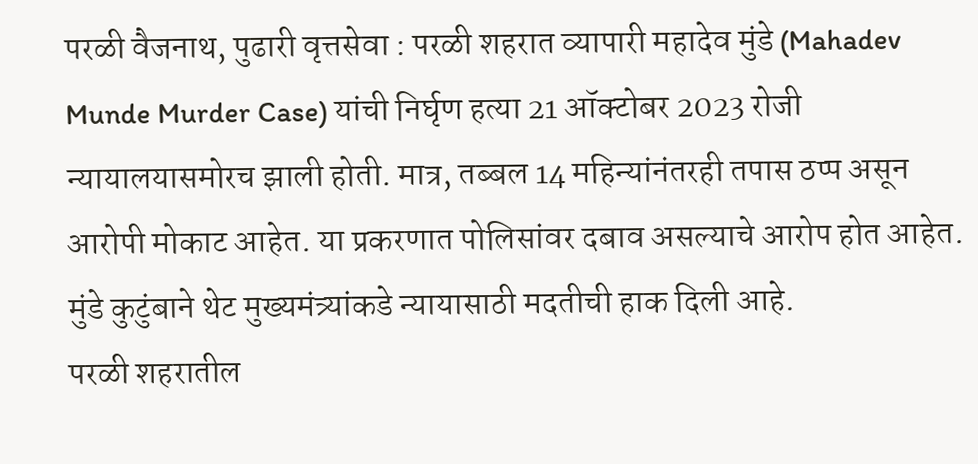परळी वैजनाथ, पुढारी वृत्तसेवा : परळी शहरात व्यापारी महादेव मुंडे (Mahadev Munde Murder Case) यांची निर्घृण हत्या 21 ऑक्टोबर 2023 रोजी न्यायालयासमोरच झाली होती. मात्र, तब्बल 14 महिन्यांनंतरही तपास ठप्प असून आरोपी मोकाट आहेत. या प्रकरणात पोलिसांवर दबाव असल्याचे आरोप होत आहेत. मुंडे कुटुंबाने थेट मुख्यमंत्र्यांकडे न्यायासाठी मदतीची हाक दिली आहे.
परळी शहरातील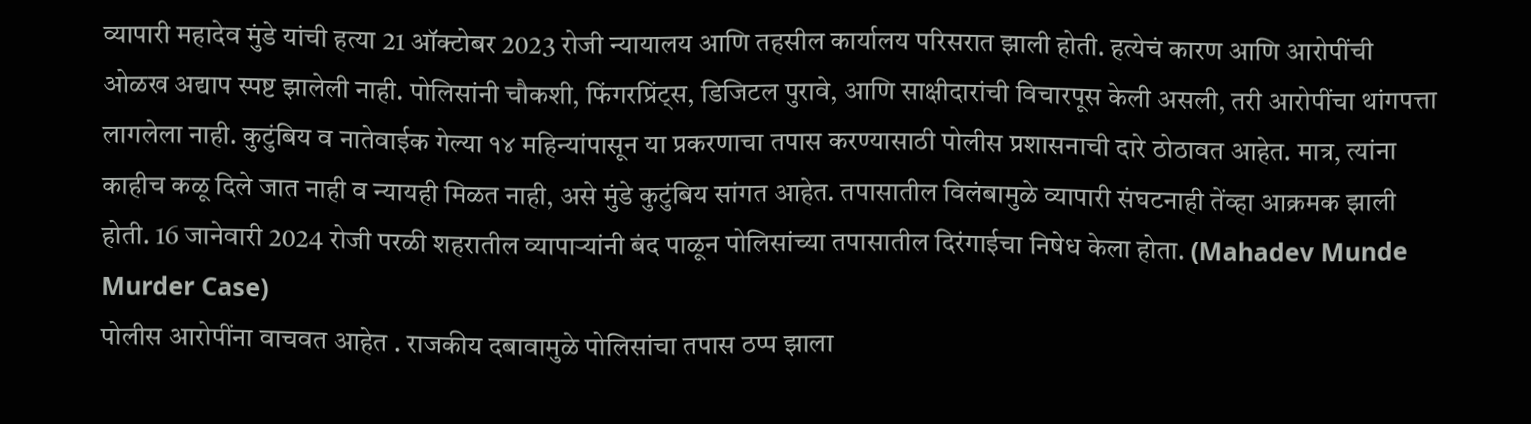व्यापारी महादेव मुंडे यांची हत्या 21 ऑक्टोबर 2023 रोजी न्यायालय आणि तहसील कार्यालय परिसरात झाली होती. हत्येचं कारण आणि आरोपींची ओळख अद्याप स्पष्ट झालेली नाही. पोलिसांनी चौकशी, फिंगरप्रिंट्स, डिजिटल पुरावे, आणि साक्षीदारांची विचारपूस केली असली, तरी आरोपींचा थांगपत्ता लागलेला नाही. कुटुंबिय व नातेवाईक गेल्या १४ महिन्यांपासून या प्रकरणाचा तपास करण्यासाठी पोलीस प्रशासनाची दारे ठोठावत आहेत. मात्र, त्यांना काहीच कळू दिले जात नाही व न्यायही मिळत नाही, असे मुंडे कुटुंबिय सांगत आहेत. तपासातील विलंबामुळे व्यापारी संघटनाही तेंव्हा आक्रमक झाली होती. 16 जानेवारी 2024 रोजी परळी शहरातील व्यापाऱ्यांनी बंद पाळून पोलिसांच्या तपासातील दिरंगाईचा निषेध केला होता. (Mahadev Munde Murder Case)
पोलीस आरोपींना वाचवत आहेत . राजकीय दबावामुळे पोलिसांचा तपास ठप्प झाला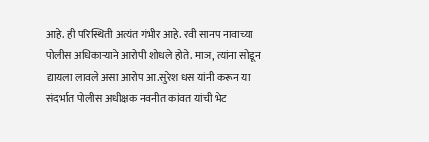आहे. ही परिस्थिती अत्यंत गंभीर आहे. रवी सानप नावाच्या पोलीस अधिकाऱ्याने आरोपी शोधले होते. माञ, त्यांना सोडून द्यायला लावले असा आरोप आ.सुरेश धस यांनी करून या संदर्भात पोलीस अधीक्षक नवनीत कांवत यांची भेट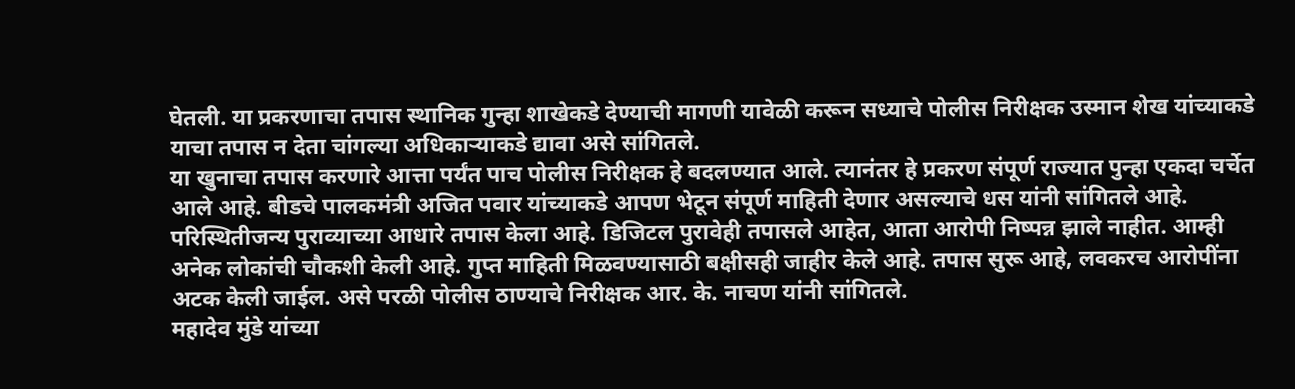घेतली. या प्रकरणाचा तपास स्थानिक गुन्हा शाखेकडे देण्याची मागणी यावेळी करून सध्याचे पोलीस निरीक्षक उस्मान शेख यांच्याकडे याचा तपास न देता चांगल्या अधिकाऱ्याकडे द्यावा असे सांगितले.
या खुनाचा तपास करणारे आत्ता पर्यंत पाच पोलीस निरीक्षक हे बदलण्यात आले. त्यानंतर हे प्रकरण संपूर्ण राज्यात पुन्हा एकदा चर्चेत आले आहे. बीडचे पालकमंत्री अजित पवार यांच्याकडे आपण भेटून संपूर्ण माहिती देणार असल्याचे धस यांनी सांगितले आहे.
परिस्थितीजन्य पुराव्याच्या आधारे तपास केला आहे. डिजिटल पुरावेही तपासले आहेत, आता आरोपी निष्पन्न झाले नाहीत. आम्ही अनेक लोकांची चौकशी केली आहे. गुप्त माहिती मिळवण्यासाठी बक्षीसही जाहीर केले आहे. तपास सुरू आहे, लवकरच आरोपींना अटक केली जाईल. असे परळी पोलीस ठाण्याचे निरीक्षक आर. के. नाचण यांनी सांगितले.
महादेव मुंडे यांच्या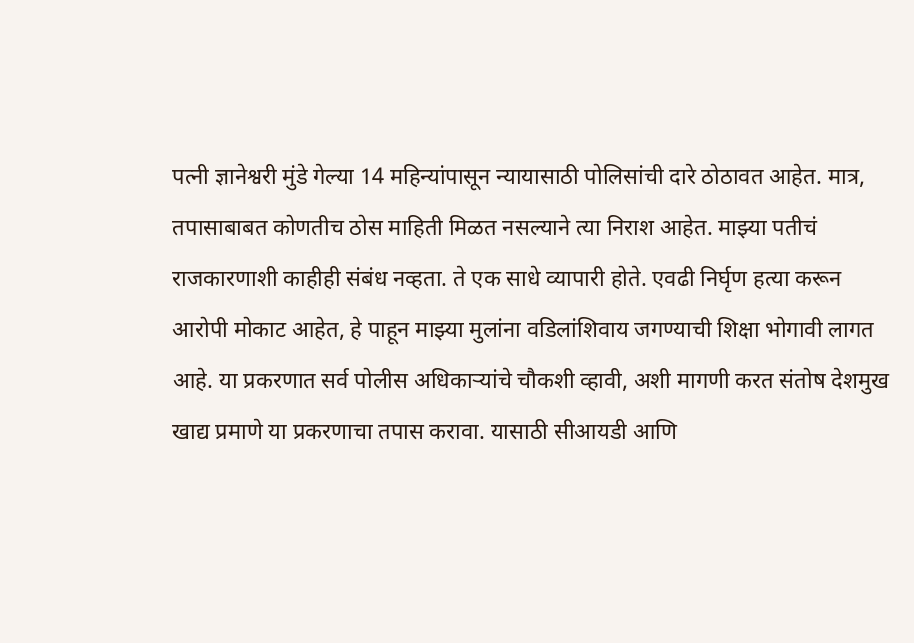पत्नी ज्ञानेश्वरी मुंडे गेल्या 14 महिन्यांपासून न्यायासाठी पोलिसांची दारे ठोठावत आहेत. मात्र, तपासाबाबत कोणतीच ठोस माहिती मिळत नसल्याने त्या निराश आहेत. माझ्या पतीचं राजकारणाशी काहीही संबंध नव्हता. ते एक साधे व्यापारी होते. एवढी निर्घृण हत्या करून आरोपी मोकाट आहेत, हे पाहून माझ्या मुलांना वडिलांशिवाय जगण्याची शिक्षा भोगावी लागत आहे. या प्रकरणात सर्व पोलीस अधिकाऱ्यांचे चौकशी व्हावी, अशी मागणी करत संतोष देशमुख खाद्य प्रमाणे या प्रकरणाचा तपास करावा. यासाठी सीआयडी आणि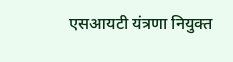एसआयटी यंत्रणा नियुक्त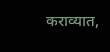कराव्यात,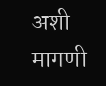अशी मागणी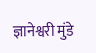ज्ञानेश्वरी मुंडे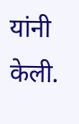यांनी केली.